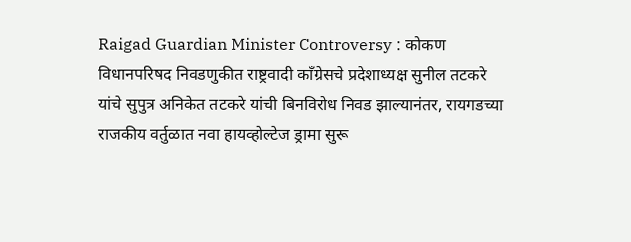Raigad Guardian Minister Controversy : कोकण विधानपरिषद निवडणुकीत राष्ट्रवादी काँग्रेसचे प्रदेशाध्यक्ष सुनील तटकरे यांचे सुपुत्र अनिकेत तटकरे यांची बिनविरोध निवड झाल्यानंतर, रायगडच्या राजकीय वर्तुळात नवा हायव्होल्टेज ड्रामा सुरू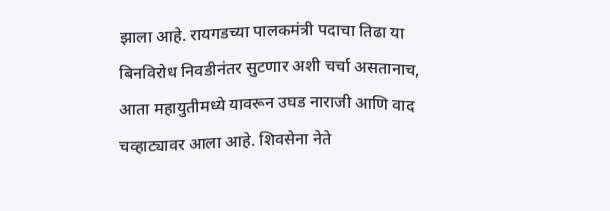झाला आहे. रायगडच्या पालकमंत्री पदाचा तिढा या बिनविरोध निवडीनंतर सुटणार अशी चर्चा असतानाच, आता महायुतीमध्ये यावरून उघड नाराजी आणि वाद चव्हाट्यावर आला आहे. शिवसेना नेते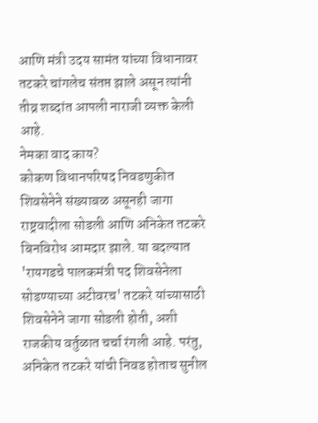आणि मंत्री उदय सामंत यांच्या विधानावर तटकरे चांगलेच संतप्त झाले असून त्यांनी तीव्र शब्दांत आपली नाराजी व्यक्त केली आहे.
नेमका वाद काय?
कोकण विधानपरिषद निवडणुकीत शिवसेनेने संख्याबळ असूनही जागा राष्ट्रवादीला सोडली आणि अनिकेत तटकरे बिनविरोध आमदार झाले. या बदल्यात 'रायगडचे पालकमंत्री पद शिवसेनेला सोडण्याच्या अटीवरच' तटकरे यांच्यासाठी शिवसेनेने जागा सोडली होती, अशी राजकीय वर्तुळात चर्चा रंगली आहे. परंतु, अनिकेत तटकरे यांची निवड होताच सुनील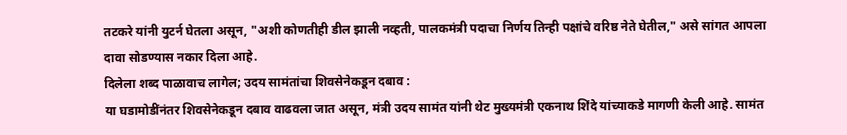तटकरे यांनी युटर्न घेतला असून, "अशी कोणतीही डील झाली नव्हती, पालकमंत्री पदाचा निर्णय तिन्ही पक्षांचे वरिष्ठ नेते घेतील," असे सांगत आपला दावा सोडण्यास नकार दिला आहे.
दिलेला शब्द पाळावाच लागेल; उदय सामंतांचा शिवसेनेकडून दबाव :
या घडामोडींनंतर शिवसेनेकडून दबाव वाढवला जात असून, मंत्री उदय सामंत यांनी थेट मुख्यमंत्री एकनाथ शिंदे यांच्याकडे मागणी केली आहे. सामंत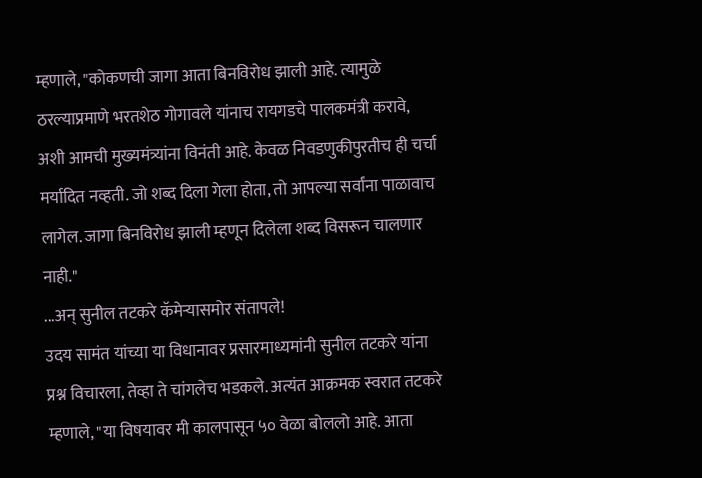म्हणाले, "कोकणची जागा आता बिनविरोध झाली आहे. त्यामुळे ठरल्याप्रमाणे भरतशेठ गोगावले यांनाच रायगडचे पालकमंत्री करावे, अशी आमची मुख्यमंत्र्यांना विनंती आहे. केवळ निवडणुकीपुरतीच ही चर्चा मर्यादित नव्हती. जो शब्द दिला गेला होता, तो आपल्या सर्वांना पाळावाच लागेल. जागा बिनविरोध झाली म्हणून दिलेला शब्द विसरून चालणार नाही."
...अन् सुनील तटकरे कॅमेऱ्यासमोर संतापले!
उदय सामंत यांच्या या विधानावर प्रसारमाध्यमांनी सुनील तटकरे यांना प्रश्न विचारला, तेव्हा ते चांगलेच भडकले. अत्यंत आक्रमक स्वरात तटकरे म्हणाले, "या विषयावर मी कालपासून ५० वेळा बोललो आहे. आता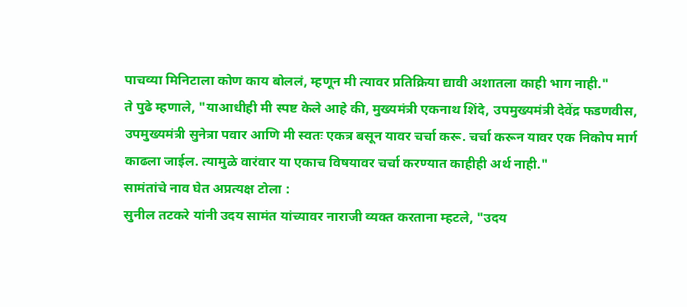पाचव्या मिनिटाला कोण काय बोललं, म्हणून मी त्यावर प्रतिक्रिया द्यावी अशातला काही भाग नाही."
ते पुढे म्हणाले, "याआधीही मी स्पष्ट केले आहे की, मुख्यमंत्री एकनाथ शिंदे, उपमुख्यमंत्री देवेंद्र फडणवीस, उपमुख्यमंत्री सुनेत्रा पवार आणि मी स्वतः एकत्र बसून यावर चर्चा करू. चर्चा करून यावर एक निकोप मार्ग काढला जाईल. त्यामुळे वारंवार या एकाच विषयावर चर्चा करण्यात काहीही अर्थ नाही."
सामंतांचे नाव घेत अप्रत्यक्ष टोला :
सुनील तटकरे यांनी उदय सामंत यांच्यावर नाराजी व्यक्त करताना म्हटले, "उदय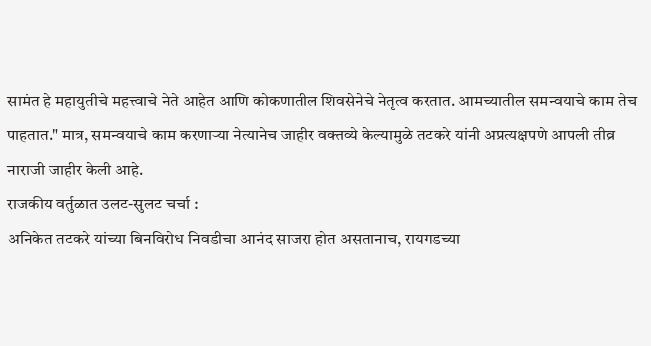सामंत हे महायुतीचे महत्त्वाचे नेते आहेत आणि कोकणातील शिवसेनेचे नेतृत्व करतात. आमच्यातील समन्वयाचे काम तेच पाहतात." मात्र, समन्वयाचे काम करणाऱ्या नेत्यानेच जाहीर वक्तव्ये केल्यामुळे तटकरे यांनी अप्रत्यक्षपणे आपली तीव्र नाराजी जाहीर केली आहे.
राजकीय वर्तुळात उलट-सुलट चर्चा :
अनिकेत तटकरे यांच्या बिनविरोध निवडीचा आनंद साजरा होत असतानाच, रायगडच्या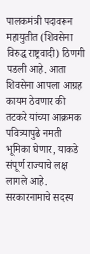पालकमंत्री पदावरून महायुतीत (शिवसेना विरुद्ध राष्ट्रवादी) ठिणगी पडली आहे. आता शिवसेना आपला आग्रह कायम ठेवणार की तटकरे यांच्या आक्रमक पवित्र्यापुढे नमती भूमिका घेणार, याकडे संपूर्ण राज्याचे लक्ष लागले आहे.
सरकारनामाचे सदस्य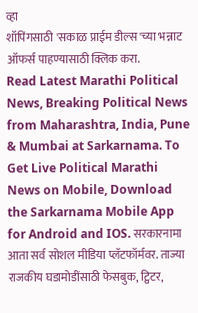व्हा
शॉपिंगसाठी 'सकाळ प्राईम डील्स'च्या भन्नाट ऑफर्स पाहण्यासाठी क्लिक करा.
Read Latest Marathi Political News, Breaking Political News from Maharashtra, India, Pune & Mumbai at Sarkarnama. To Get Live Political Marathi News on Mobile, Download the Sarkarnama Mobile App for Android and IOS. सरकारनामा आता सर्व सोशल मीडिया प्लॅटफॉर्मवर. ताज्या राजकीय घडामोडींसाठी फेसबुक, ट्विटर,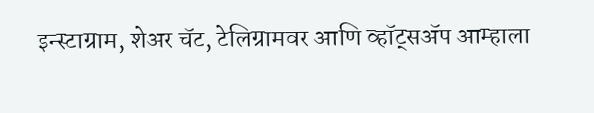इन्स्टाग्राम, शेअर चॅट, टेलिग्रामवर आणि व्हॉट्सॲप आम्हाला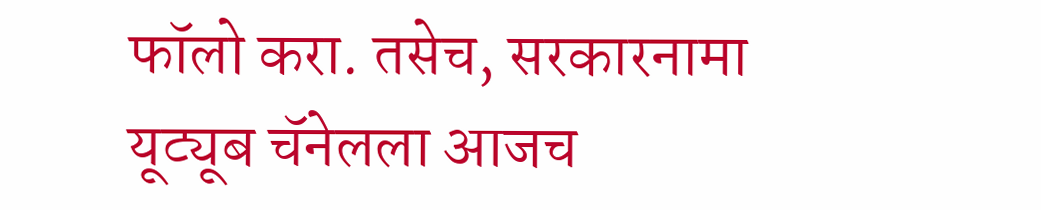फॉलो करा. तसेच, सरकारनामा यूट्यूब चॅनेलला आजच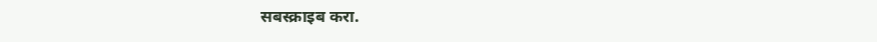सबस्क्राइब करा.